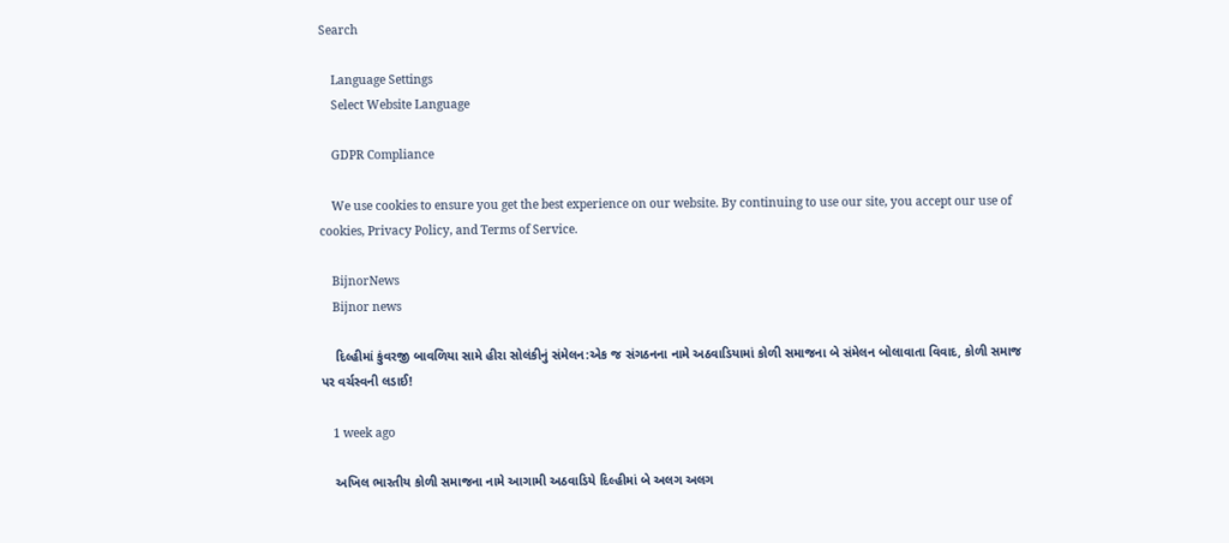Search

    Language Settings
    Select Website Language

    GDPR Compliance

    We use cookies to ensure you get the best experience on our website. By continuing to use our site, you accept our use of cookies, Privacy Policy, and Terms of Service.

    BijnorNews
    Bijnor news

    દિલ્હીમાં કુંવરજી બાવળિયા સામે હીરા સોલંકીનું સંમેલન:એક જ સંગઠનના નામે અઠવાડિયામાં કોળી સમાજના બે સંમેલન બોલાવાતા વિવાદ, કોળી સમાજ પર વર્ચસ્વની લડાઈ!

    1 week ago

    અખિલ ભારતીય કોળી સમાજના નામે આગામી અઠવાડિયે દિલ્હીમાં બે અલગ અલગ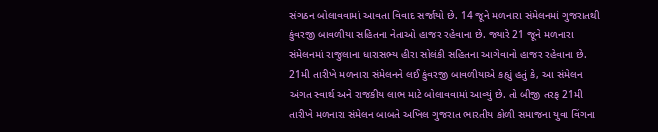સંગઠન બોલાવવામાં આવતા વિવાદ સર્જાયો છે. 14 જૂને મળનારા સંમેલનમાં ગુજરાતથી કુંવરજી બાવળીયા સહિતના નેતાઓ હાજર રહેવાના છે. જ્યારે 21 જૂને મળનારા સંમેલનમાં રાજુલાના ધારાસભ્ય હીરા સોલંકી સહિતના આગેવાનો હાજર રહેવાના છે. 21મી તારીખે મળનારા સંમેલનને લઈ કુંવરજી બાવળીયાએ કહ્યું હતું કે, આ સંમેલન અંગત સ્વાર્થ અને રાજકીય લાભ માટે બોલાવવામાં આવ્યું છે. તો બીજી તરફ 21મી તારીખે મળનારા સંમેલન બાબતે અખિલ ગુજરાત ભારતીય કોળી સમાજના યુવા વિંગના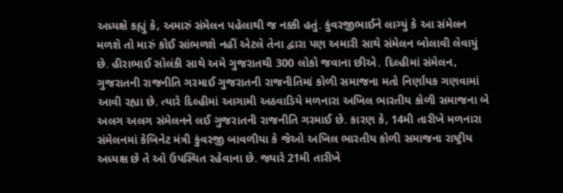અધ્યક્ષે કહ્યું કે, અમારું સંમેલન પહેલાથી જ નક્કી હતું. કુંવરજીભાઈને લાગ્યું કે આ સંમેલન મળશે તો મારું કોઈ સાંભળશે નહીં એટલે તેના દ્વારા પણ અમારી સાથે સંમેલન બોલાવી લેવાયું છે. હીરાભાઈ સોલંકી સાથે અમે ગુજરાતથી 300 લોકો જવાના છીએ. દિલ્હીમાં સંમેલન, ગુજરાતની રાજનીતિ ગરમાઈ ગુજરાતની રાજનીતિમાં કોળી સમાજના મતો નિર્ણાયક ગણવામાં આવી રહ્યા છે. ત્યારે દિલ્હીમાં આગામી અઠવાડિયે મળનારા અખિલ ભારતીય કોળી સમાજના બે અલગ અલગ સંમેલનને લઈ ગુજરાતની રાજનીતિ ગરમાઈ છે. કારણ કે, 14મી તારીખે મળનારા સંમેલનમાં કેબિનેટ મંત્રી કુંવરજી બાવળીયા કે જેઓ અખિલ ભારતીય કોળી સમાજના રાષ્ટ્રીય અધ્યક્ષ છે તે ઓ ઉપસ્થિત રહેવાના છે. જ્યારે 21મી તારીખે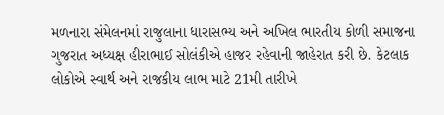મળનારા સંમેલનમાં રાજુલાના ધારાસભ્ય અને અખિલ ભારતીય કોળી સમાજના ગુજરાત અધ્યક્ષ હીરાભાઈ સોલંકીએ હાજર રહેવાની જાહેરાત કરી છે. કેટલાક લોકોએ સ્વાર્થ અને રાજકીય લાભ માટે 21મી તારીખે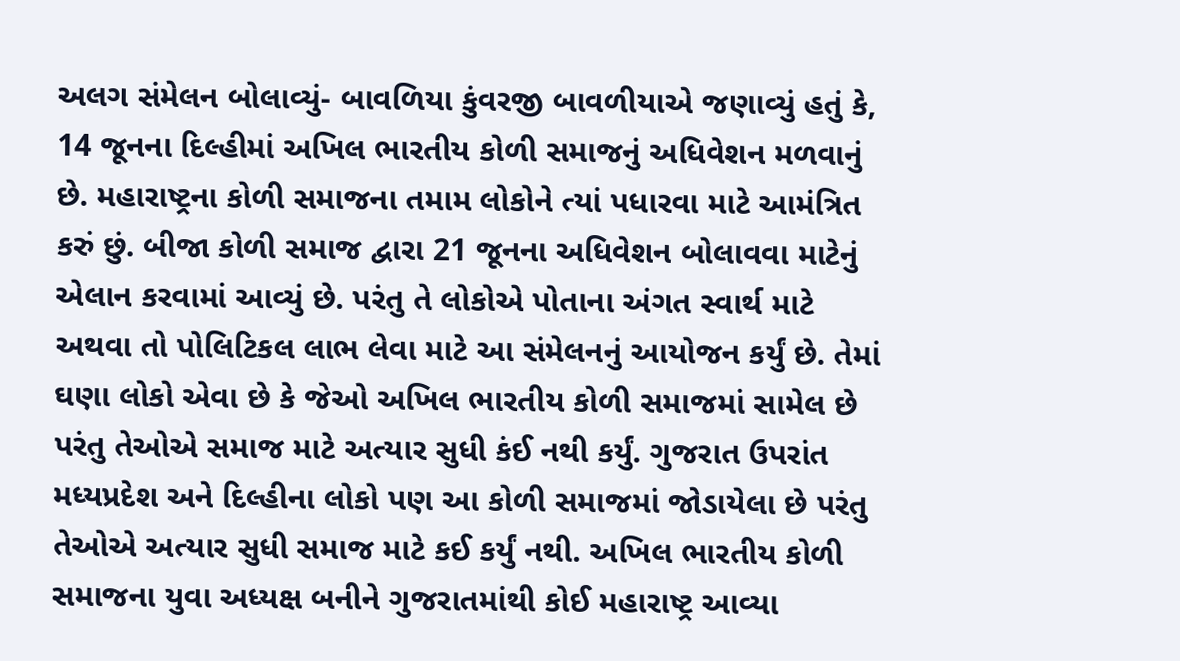અલગ સંમેલન બોલાવ્યું- બાવળિયા કુંવરજી બાવળીયાએ જણાવ્યું હતું કે, 14 જૂનના દિલ્હીમાં અખિલ ભારતીય કોળી સમાજનું અધિવેશન મળવાનું છે. મહારાષ્ટ્રના કોળી સમાજના તમામ લોકોને ત્યાં પધારવા માટે આમંત્રિત કરું છું. બીજા કોળી સમાજ દ્વારા 21 જૂનના અધિવેશન બોલાવવા માટેનું એલાન કરવામાં આવ્યું છે. પરંતુ તે લોકોએ પોતાના અંગત સ્વાર્થ માટે અથવા તો પોલિટિકલ લાભ લેવા માટે આ સંમેલનનું આયોજન કર્યું છે. તેમાં ઘણા લોકો એવા છે કે જેઓ અખિલ ભારતીય કોળી સમાજમાં સામેલ છે પરંતુ તેઓએ સમાજ માટે અત્યાર સુધી કંઈ નથી કર્યું. ગુજરાત ઉપરાંત મધ્યપ્રદેશ અને દિલ્હીના લોકો પણ આ કોળી સમાજમાં જોડાયેલા છે પરંતુ તેઓએ અત્યાર સુધી સમાજ માટે કઈ કર્યું નથી. અખિલ ભારતીય કોળી સમાજના યુવા અધ્યક્ષ બનીને ગુજરાતમાંથી કોઈ મહારાષ્ટ્ર આવ્યા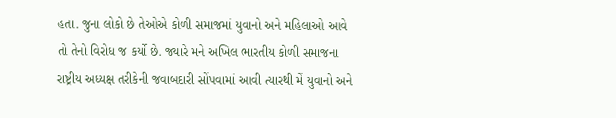હતા. જુના લોકો છે તેઓએ કોળી સમાજમાં યુવાનો અને મહિલાઓ આવે તો તેનો વિરોધ જ કર્યો છે. જ્યારે મને અખિલ ભારતીય કોળી સમાજના રાષ્ટ્રીય અધ્યક્ષ તરીકેની જવાબદારી સોંપવામાં આવી ત્યારથી મેં યુવાનો અને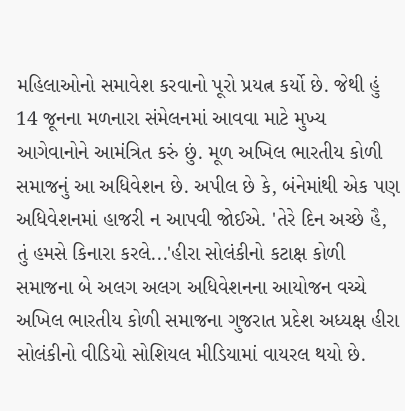મહિલાઓનો સમાવેશ કરવાનો પૂરો પ્રયત્ન કર્યો છે. જેથી હું 14 જૂનના મળનારા સંમેલનમાં આવવા માટે મુખ્ય આગેવાનોને આમંત્રિત કરું છું. મૂળ અખિલ ભારતીય કોળી સમાજનું આ અધિવેશન છે. અપીલ છે કે, બંનેમાંથી એક પણ અધિવેશનમાં હાજરી ન આપવી જોઈએ. 'તેરે દિન અચ્છે હૈ, તું હમસે કિનારા કરલે...'હીરા સોલંકીનો કટાક્ષ કોળી સમાજના બે અલગ અલગ અધિવેશનના આયોજન વચ્ચે અખિલ ભારતીય કોળી સમાજના ગુજરાત પ્રદેશ અધ્યક્ષ હીરા સોલંકીનો વીડિયો સોશિયલ મીડિયામાં વાયરલ થયો છે.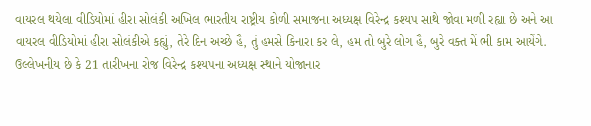વાયરલ થયેલા વીડિયોમાં હીરા સોલંકી અખિલ ભારતીય રાષ્ટ્રીય કોળી સમાજના અધ્યક્ષ વિરેન્દ્ર કશ્યપ સાથે જોવા મળી રહ્યા છે અને આ વાયરલ વીડિયોમાં હીરા સોલંકીએ કહ્યું, તેરે દિન અચ્છે હૈ, તું હમસે કિનારા કર લે, હમ તો બુરે લોગ હૈ, બુરે વક્ત મેં ભી કામ આયેંગે. ઉલ્લેખનીય છે કે 21 તારીખના રોજ વિરેન્દ્ર કશ્યપના અધ્યક્ષ સ્થાને યોજાનાર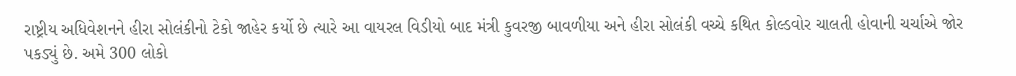રાષ્ટ્રીય અધિવેશનને હીરા સોલંકીનો ટેકો જાહેર કર્યો છે ત્યારે આ વાયરલ વિડીયો બાદ મંત્રી કુવરજી બાવળીયા અને હીરા સોલંકી વચ્ચે કથિત કોલ્ડવોર ચાલતી હોવાની ચર્ચાએ જોર પકડ્યું છે. અમે 300 લોકો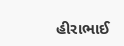હીરાભાઈ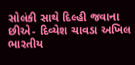સોલંકી સાથે દિલ્હી જવાના છીએ- દિવ્યેશ ચાવડા અખિલ ભારતીય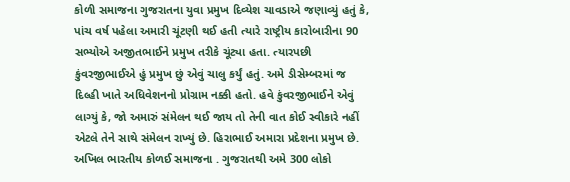કોળી સમાજના ગુજરાતના યુવા પ્રમુખ દિવ્યેશ ચાવડાએ જણાવ્યું હતું કે, પાંચ વર્ષ પહેલા અમારી ચૂંટણી થઈ હતી ત્યારે રાષ્ટ્રીય કારોબારીના 90 સભ્યોએ અજીતભાઈને પ્રમુખ તરીકે ચૂંટ્યા હતા. ત્યારપછી કુંવરજીભાઈએ હું પ્રમુખ છું એવું ચાલુ કર્યું હતું. અમે ડીસેમ્બરમાં જ દિલ્હી ખાતે અધિવેશનનો પ્રોગ્રામ નક્કી હતો. હવે કુંવરજીભાઈને એવું લાગ્યું કે, જો અમારું સંમેલન થઈ જાય તો તેની વાત કોઈ સ્વીકારે નહીં એટલે તેને સાથે સંમેલન રાખ્યું છે. હિરાભાઈ અમારા પ્રદેશના પ્રમુખ છે. અખિલ ભારતીય કોળઈ સમાજના . ગુજરાતથી અમે 300 લોકો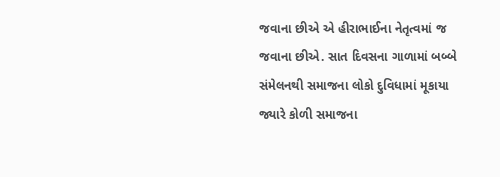જવાના છીએ એ હીરાભાઈના નેતૃત્વમાં જ જવાના છીએ. સાત દિવસના ગાળામાં બબ્બે સંમેલનથી સમાજના લોકો દુવિધામાં મૂકાયા જ્યારે કોળી સમાજના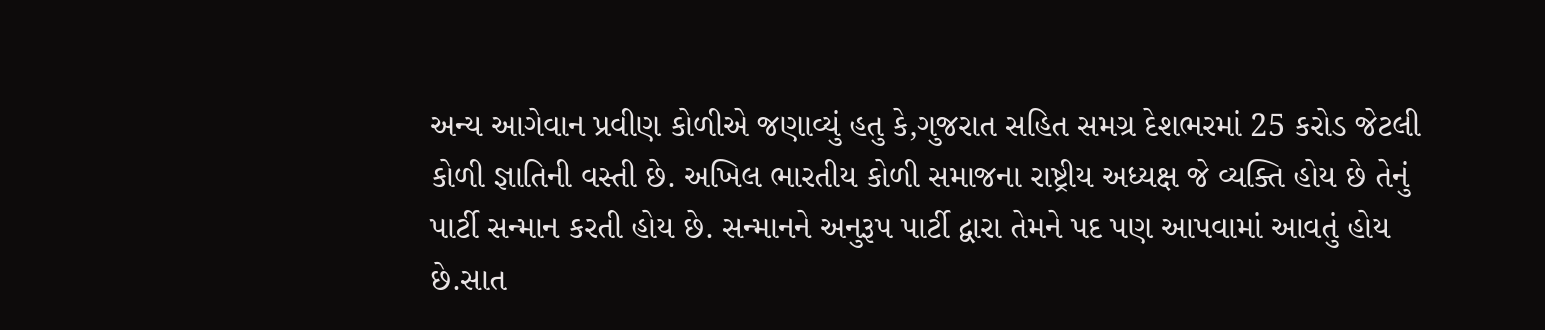અન્ય આગેવાન પ્રવીણ કોળીએ જણાવ્યું હતુ કે,ગુજરાત સહિત સમગ્ર દેશભરમાં 25 કરોડ જેટલી કોળી જ્ઞાતિની વસ્તી છે. અખિલ ભારતીય કોળી સમાજના રાષ્ટ્રીય અધ્યક્ષ જે વ્યક્તિ હોય છે તેનું પાર્ટી સન્માન કરતી હોય છે. સન્માનને અનુરૂપ પાર્ટી દ્વારા તેમને પદ પણ આપવામાં આવતું હોય છે.સાત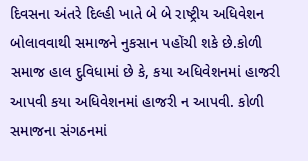દિવસના અંતરે દિલ્હી ખાતે બે બે રાષ્ટ્રીય અધિવેશન બોલાવવાથી સમાજને નુકસાન પહોંચી શકે છે.કોળી સમાજ હાલ દુવિધામાં છે કે, કયા અધિવેશનમાં હાજરી આપવી કયા અધિવેશનમાં હાજરી ન આપવી. કોળી સમાજના સંગઠનમાં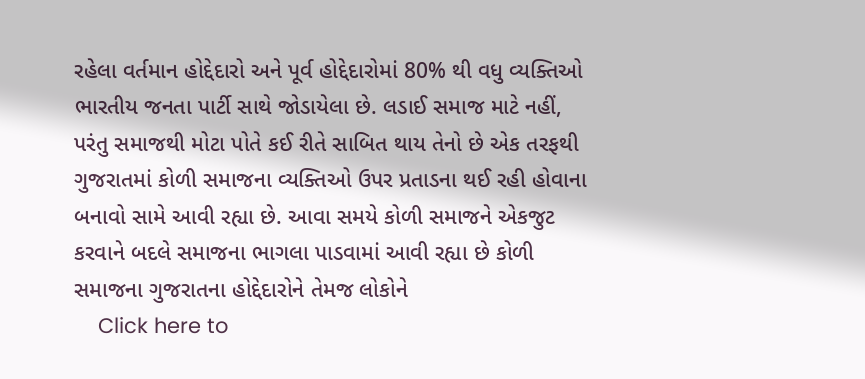રહેલા વર્તમાન હોદ્દેદારો અને પૂર્વ હોદ્દેદારોમાં 80% થી વધુ વ્યક્તિઓ ભારતીય જનતા પાર્ટી સાથે જોડાયેલા છે. લડાઈ સમાજ માટે નહીં, પરંતુ સમાજથી મોટા પોતે કઈ રીતે સાબિત થાય તેનો છે એક તરફથી ગુજરાતમાં કોળી સમાજના વ્યક્તિઓ ઉપર પ્રતાડના થઈ રહી હોવાના બનાવો સામે આવી રહ્યા છે. આવા સમયે કોળી સમાજને એકજુટ કરવાને બદલે સમાજના ભાગલા પાડવામાં આવી રહ્યા છે કોળી સમાજના ગુજરાતના હોદ્દેદારોને તેમજ લોકોને
    Click here to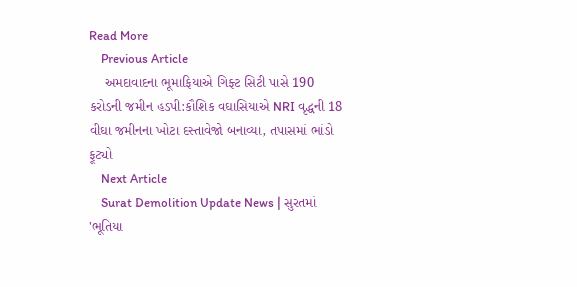Read More
    Previous Article
    અમદાવાદના ભૂમાફિયાએ ગિફ્ટ સિટી પાસે 190 કરોડની જમીન હડપી:કૌશિક વઘાસિયાએ NRI વૃદ્ધની 18 વીઘા જમીનના ખોટા દસ્તાવેજો બનાવ્યા, તપાસમાં ભાંડો ફૂટ્યો
    Next Article
    Surat Demolition Update News | સુરતમાં 'ભૂતિયા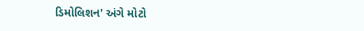ડિમોલિશન' અંગે મોટો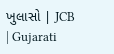ખુલાસો | JCB | Gujarati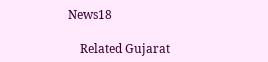News18

    Related Gujarat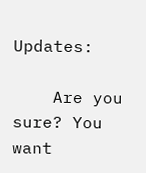Updates:

    Are you sure? You want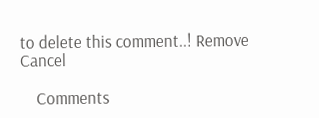to delete this comment..! Remove Cancel

    Comments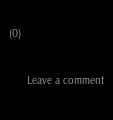(0)

      Leave a comment